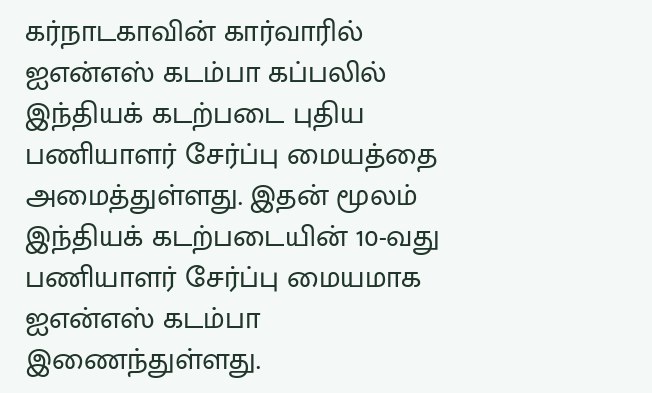கர்நாடகாவின் கார்வாரில் ஐஎன்எஸ் கடம்பா கப்பலில் இந்தியக் கடற்படை புதிய பணியாளர் சேர்ப்பு மையத்தை அமைத்துள்ளது. இதன் மூலம் இந்தியக் கடற்படையின் 10-வது பணியாளர் சேர்ப்பு மையமாக ஐஎன்எஸ் கடம்பா இணைந்துள்ளது.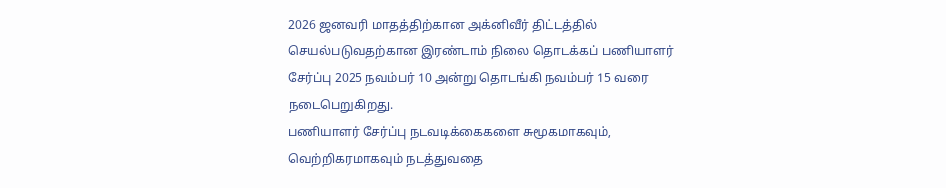2026 ஜனவரி மாதத்திற்கான அக்னிவீர் திட்டத்தில் செயல்படுவதற்கான இரண்டாம் நிலை தொடக்கப் பணியாளர் சேர்ப்பு 2025 நவம்பர் 10 அன்று தொடங்கி நவம்பர் 15 வரை நடைபெறுகிறது.
பணியாளர் சேர்ப்பு நடவடிக்கைகளை சுமூகமாகவும், வெற்றிகரமாகவும் நடத்துவதை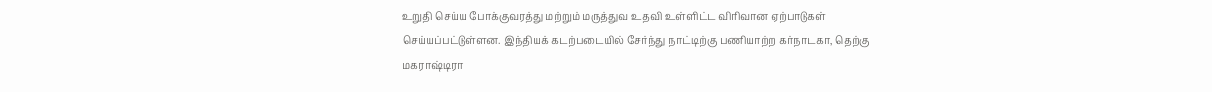உறுதி செய்ய போக்குவரத்து மற்றும் மருத்துவ உதவி உள்ளிட்ட விரிவான ஏற்பாடுகள் செய்யப்பட்டுள்ளன. இந்தியக் கடற்படையில் சேர்ந்து நாட்டிற்கு பணியாற்ற கர்நாடகா, தெற்கு மகராஷ்டிரா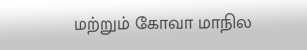மற்றும் கோவா மாநில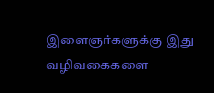இளைஞர்களுக்கு இது வழிவகைகளை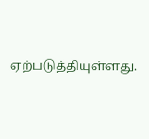ஏற்படுத்தியுள்ளது.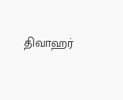திவாஹர்